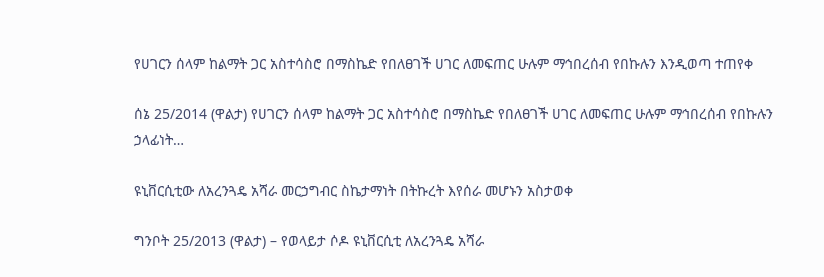የሀገርን ሰላም ከልማት ጋር አስተሳስሮ በማስኬድ የበለፀገች ሀገር ለመፍጠር ሁሉም ማኅበረሰብ የበኩሉን እንዲወጣ ተጠየቀ

ሰኔ 25/2014 (ዋልታ) የሀገርን ሰላም ከልማት ጋር አስተሳስሮ በማስኬድ የበለፀገች ሀገር ለመፍጠር ሁሉም ማኅበረሰብ የበኩሉን ኃላፊነት…

ዩኒቨርሲቲው ለአረንጓዴ አሻራ መርኃግብር ስኬታማነት በትኩረት እየሰራ መሆኑን አስታወቀ

ግንቦት 25/2013 (ዋልታ) – የወላይታ ሶዶ ዩኒቨርሲቲ ለአረንጓዴ አሻራ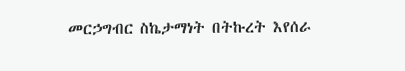መርኃግብር ስኬታማነት በትኩረት እየሰራ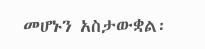መሆኑን አስታውቋል፡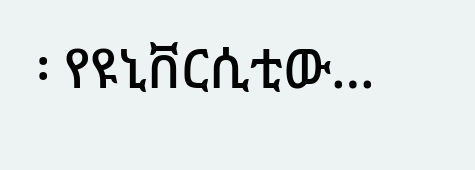፡ የዩኒቨርሲቲው…